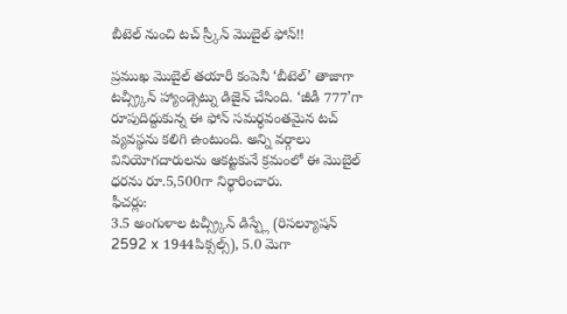బీటెల్ నుంచి టచ్ స్ర్కీన్ మొబైల్ ఫోన్!!

ప్రముఖ మొబైల్ తయారీ కంపెనీ ‘బీటెల్’ తాజాగా టచ్స్ర్కీన్ హ్యాండ్సెట్ను డిజైన్ చేసింది. ‘జీడీ 777’గా రూపుదిద్దుకున్న ఈ ఫోన్ సమర్ధవంతమైన టచ్ వ్యవస్థను కలిగి ఉంటుంది. అన్ని వర్గాలు వినియోగదారులను ఆకట్టకునే క్రమంలో ఈ మొబైల్ ధరను రూ.5,500గా నిర్థారించారు.
ఫీచర్లు:
3.5 అంగుళాల టచ్స్ర్కీన్ డిస్ప్లే (రిసల్యూషన్ 2592 x 1944పిక్సల్స్), 5.0 మెగా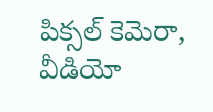పిక్సల్ కెమెరా, వీడియో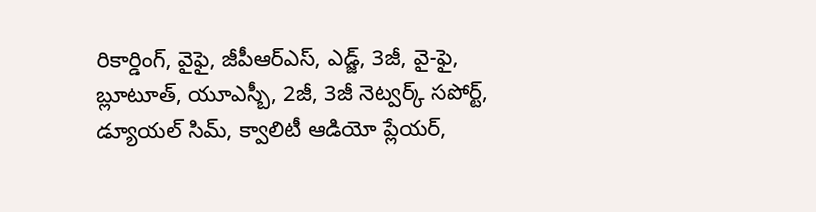రికార్డింగ్, వైఫై, జీపీఆర్ఎస్, ఎడ్జ్, 3జీ, వై-ఫై, బ్లూటూత్, యూఎస్బీ, 2జీ, 3జీ నెట్వర్క్ సపోర్ట్, డ్యూయల్ సిమ్, క్వాలిటీ ఆడియో ప్లేయర్,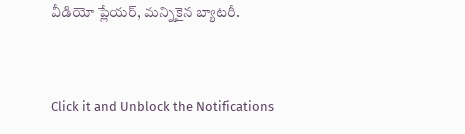వీడియో ప్లేయర్, మన్నికైన బ్యాటరీ.


Click it and Unblock the Notifications